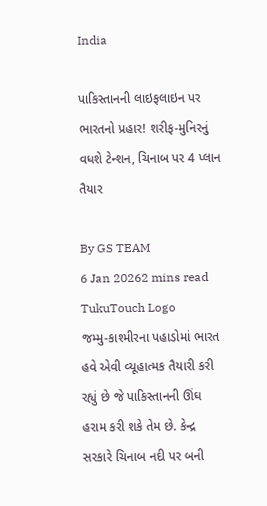India

પાકિસ્તાનની લાઇફલાઇન પર ભારતનો પ્રહાર! શરીફ-મુનિરનું વધશે ટેન્શન, ચિનાબ પર 4 પ્લાન તૈયાર

By GS TEAM
6 Jan 20262 mins read
TukuTouch Logo
જમ્મુ-કાશ્મીરના પહાડોમાં ભારત હવે એવી વ્યૂહાત્મક તૈયારી કરી રહ્યું છે જે પાકિસ્તાનની ઊંઘ હરામ કરી શકે તેમ છે. કેન્દ્ર સરકારે ચિનાબ નદી પર બની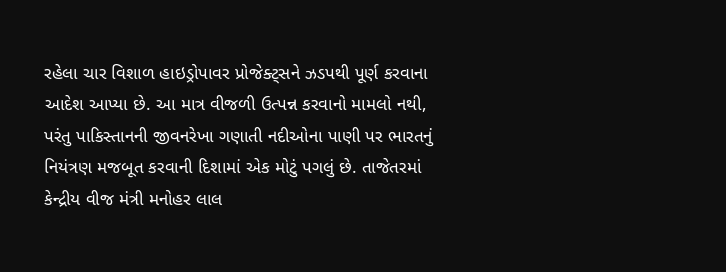રહેલા ચાર વિશાળ હાઇડ્રોપાવર પ્રોજેક્ટ્સને ઝડપથી પૂર્ણ કરવાના આદેશ આપ્યા છે. આ માત્ર વીજળી ઉત્પન્ન કરવાનો મામલો નથી, પરંતુ પાકિસ્તાનની જીવનરેખા ગણાતી નદીઓના પાણી પર ભારતનું નિયંત્રણ મજબૂત કરવાની દિશામાં એક મોટું પગલું છે. તાજેતરમાં કેન્દ્રીય વીજ મંત્રી મનોહર લાલ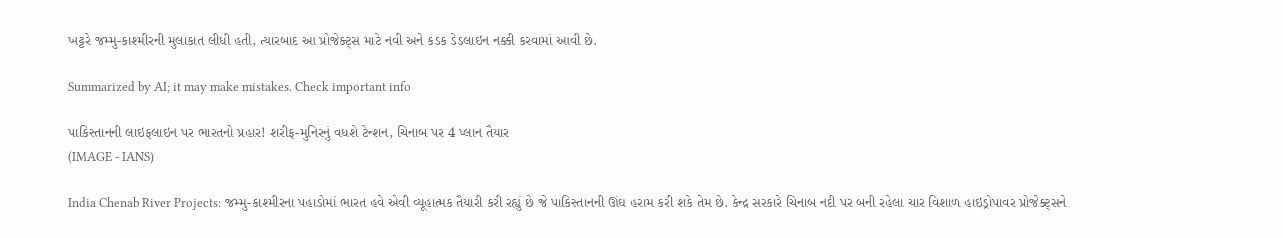ખટ્ટરે જમ્મુ-કાશ્મીરની મુલાકાત લીધી હતી, ત્યારબાદ આ પ્રોજેક્ટ્સ માટે નવી અને કડક ડેડલાઇન નક્કી કરવામાં આવી છે.

Summarized by AI; it may make mistakes. Check important info

પાકિસ્તાનની લાઇફલાઇન પર ભારતનો પ્રહાર! શરીફ-મુનિરનું વધશે ટેન્શન, ચિનાબ પર 4 પ્લાન તૈયાર
(IMAGE - IANS)

India Chenab River Projects: જમ્મુ-કાશ્મીરના પહાડોમાં ભારત હવે એવી વ્યૂહાત્મક તૈયારી કરી રહ્યું છે જે પાકિસ્તાનની ઊંઘ હરામ કરી શકે તેમ છે. કેન્દ્ર સરકારે ચિનાબ નદી પર બની રહેલા ચાર વિશાળ હાઇડ્રોપાવર પ્રોજેક્ટ્સને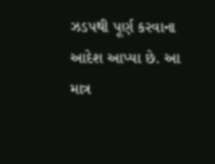ઝડપથી પૂર્ણ કરવાના આદેશ આપ્યા છે. આ માત્ર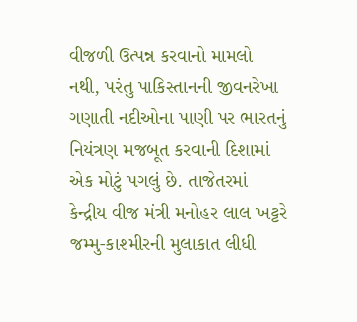વીજળી ઉત્પન્ન કરવાનો મામલો નથી, પરંતુ પાકિસ્તાનની જીવનરેખા ગણાતી નદીઓના પાણી પર ભારતનું નિયંત્રણ મજબૂત કરવાની દિશામાં એક મોટું પગલું છે. તાજેતરમાં કેન્દ્રીય વીજ મંત્રી મનોહર લાલ ખટ્ટરે જમ્મુ-કાશ્મીરની મુલાકાત લીધી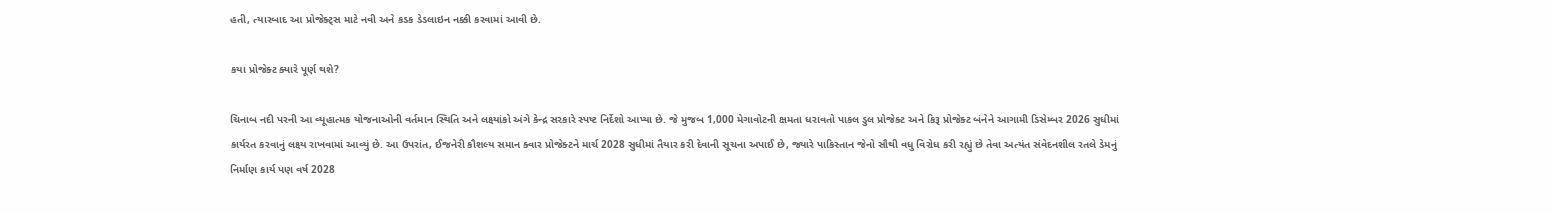હતી, ત્યારબાદ આ પ્રોજેક્ટ્સ માટે નવી અને કડક ડેડલાઇન નક્કી કરવામાં આવી છે.

કયા પ્રોજેક્ટ ક્યારે પૂર્ણ થશે?

ચિનાબ નદી પરની આ વ્યૂહાત્મક યોજનાઓની વર્તમાન સ્થિતિ અને લક્ષ્યાંકો અંગે કેન્દ્ર સરકારે સ્પષ્ટ નિર્દેશો આપ્યા છે. જે મુજબ 1,000 મેગાવોટની ક્ષમતા ધરાવતો પાકલ ડુલ પ્રોજેક્ટ અને કિરૂ પ્રોજેક્ટ બંનેને આગામી ડિસેમ્બર 2026 સુધીમાં કાર્યરત કરવાનું લક્ષ્ય રાખવામાં આવ્યું છે. આ ઉપરાંત, ઈજનેરી કૌશલ્ય સમાન ક્વાર પ્રોજેક્ટને માર્ચ 2028 સુધીમાં તૈયાર કરી દેવાની સૂચના અપાઈ છે, જ્યારે પાકિસ્તાન જેનો સૌથી વધુ વિરોધ કરી રહ્યું છે તેવા અત્યંત સંવેદનશીલ રતલે ડેમનું નિર્માણ કાર્ય પણ વર્ષ 2028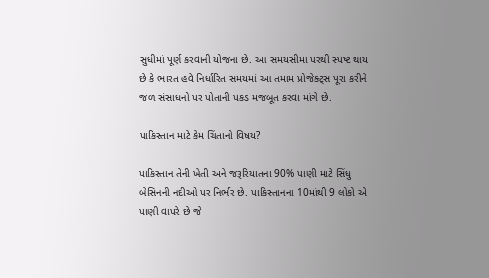સુધીમાં પૂર્ણ કરવાની યોજના છે. આ સમયસીમા પરથી સ્પષ્ટ થાય છે કે ભારત હવે નિર્ધારિત સમયમાં આ તમામ પ્રોજેક્ટ્સ પૂરા કરીને જળ સંસાધનો પર પોતાની પકડ મજબૂત કરવા માંગે છે.

પાકિસ્તાન માટે કેમ ચિંતાનો વિષય?

પાકિસ્તાન તેની ખેતી અને જરૂરિયાતના 90% પાણી માટે સિંધુ બેસિનની નદીઓ પર નિર્ભર છે. પાકિસ્તાનના 10માંથી 9 લોકો એ પાણી વાપરે છે જે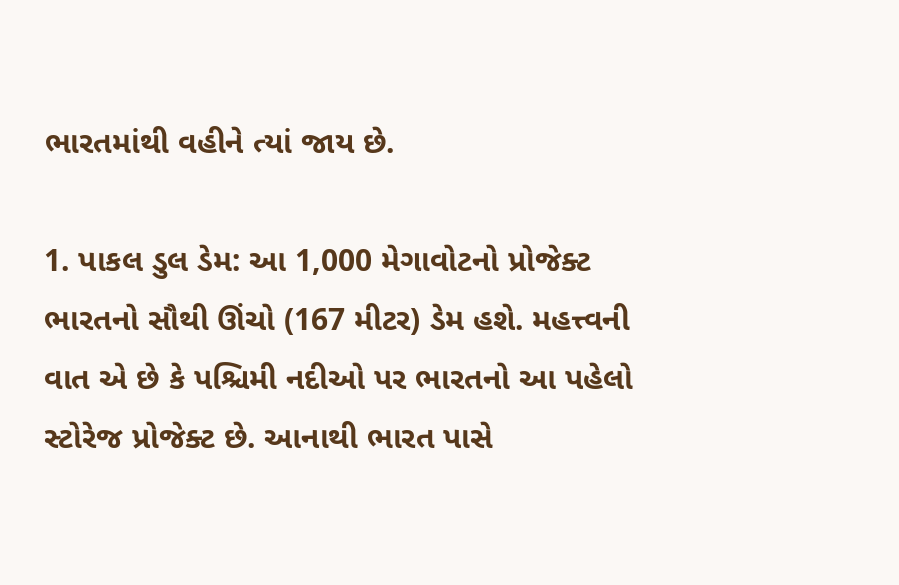ભારતમાંથી વહીને ત્યાં જાય છે.

1. પાકલ ડુલ ડેમ: આ 1,000 મેગાવોટનો પ્રોજેક્ટ ભારતનો સૌથી ઊંચો (167 મીટર) ડેમ હશે. મહત્ત્વની વાત એ છે કે પશ્ચિમી નદીઓ પર ભારતનો આ પહેલો સ્ટોરેજ પ્રોજેક્ટ છે. આનાથી ભારત પાસે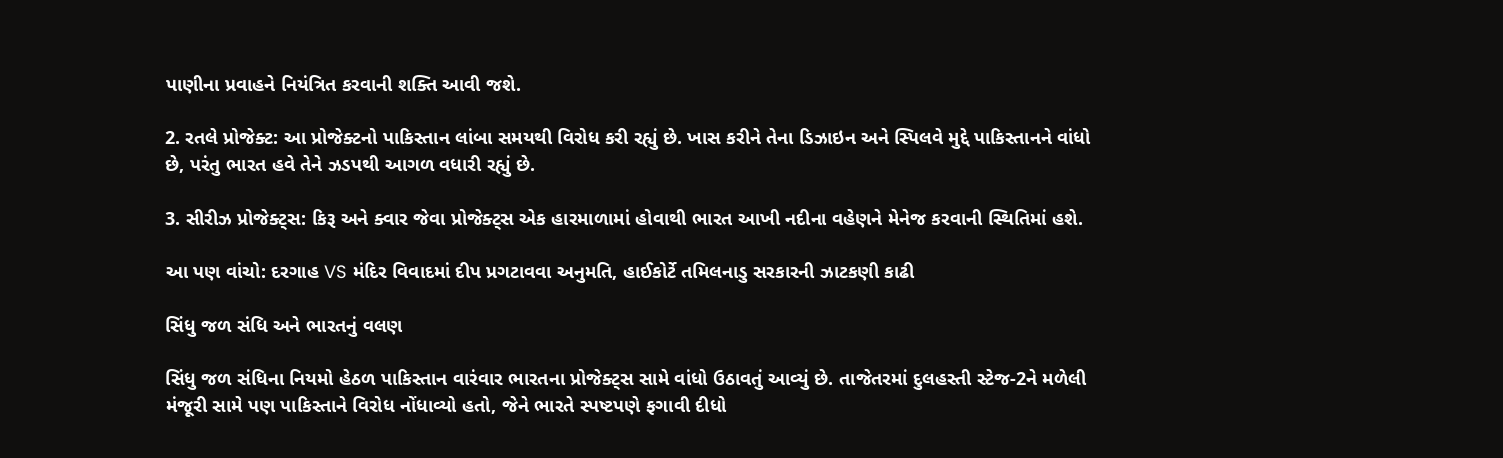પાણીના પ્રવાહને નિયંત્રિત કરવાની શક્તિ આવી જશે.

2. રતલે પ્રોજેક્ટ: આ પ્રોજેક્ટનો પાકિસ્તાન લાંબા સમયથી વિરોધ કરી રહ્યું છે. ખાસ કરીને તેના ડિઝાઇન અને સ્પિલવે મુદ્દે પાકિસ્તાનને વાંધો છે, પરંતુ ભારત હવે તેને ઝડપથી આગળ વધારી રહ્યું છે.

3. સીરીઝ પ્રોજેક્ટ્સ: કિરૂ અને ક્વાર જેવા પ્રોજેક્ટ્સ એક હારમાળામાં હોવાથી ભારત આખી નદીના વહેણને મેનેજ કરવાની સ્થિતિમાં હશે.

આ પણ વાંચો: દરગાહ VS મંદિર વિવાદમાં દીપ પ્રગટાવવા અનુમતિ, હાઈકોર્ટે તમિલનાડુ સરકારની ઝાટકણી કાઢી

સિંધુ જળ સંધિ અને ભારતનું વલણ

સિંધુ જળ સંધિના નિયમો હેઠળ પાકિસ્તાન વારંવાર ભારતના પ્રોજેક્ટ્સ સામે વાંધો ઉઠાવતું આવ્યું છે. તાજેતરમાં દુલહસ્તી સ્ટેજ-2ને મળેલી મંજૂરી સામે પણ પાકિસ્તાને વિરોધ નોંધાવ્યો હતો, જેને ભારતે સ્પષ્ટપણે ફગાવી દીધો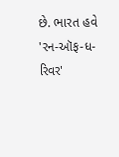છે. ભારત હવે 'રન-ઑફ-ધ-રિવર'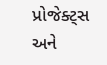પ્રોજેક્ટ્સ અને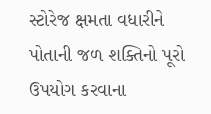સ્ટોરેજ ક્ષમતા વધારીને પોતાની જળ શક્તિનો પૂરો ઉપયોગ કરવાના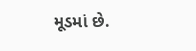મૂડમાં છે.